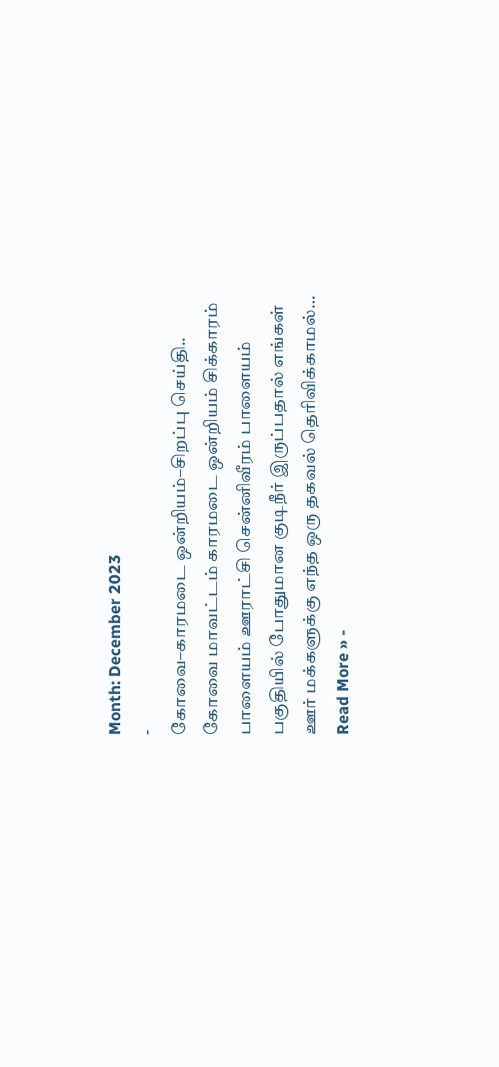Month: December 2023
-
கோவை–காரமடை ஒன்றியம்–சிறப்பு செய்தி..
கோவை மாவட்டம் காரமடை ஒன்றியம் சிக்காரம் பாளையம் ஊராட்சி சென்னிவீரம் பாளையம் பகுதியில் போதுமான குடிநீர் இருப்பதால் எங்கள் ஊர் மக்களுக்கு எந்த ஒரு தகவல் தெரிவிக்காமல்…
Read More » -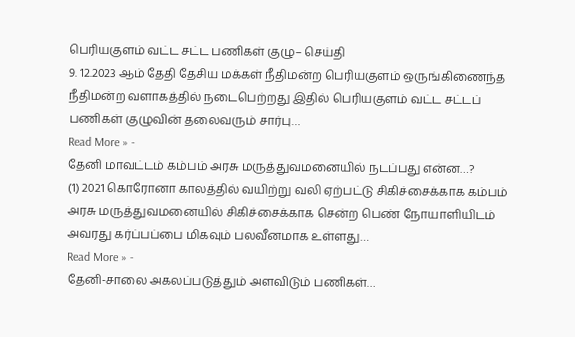பெரியகுளம் வட்ட சட்ட பணிகள் குழு– செய்தி
9. 12.2023 ஆம் தேதி தேசிய மக்கள் நீதிமன்ற பெரியகுளம் ஒருங்கிணைந்த நீதிமன்ற வளாகத்தில் நடைபெற்றது இதில் பெரியகுளம் வட்ட சட்டப் பணிகள் குழுவின் தலைவரும் சார்பு…
Read More » -
தேனி மாவட்டம் கம்பம் அரசு மருத்துவமனையில் நடப்பது என்ன…?
(1) 2021 கொரோனா காலத்தில் வயிற்று வலி ஏற்பட்டு சிகிச்சைக்காக கம்பம் அரசு மருத்துவமனையில் சிகிச்சைக்காக சென்ற பெண் நோயாளியிடம் அவரது கர்ப்பப்பை மிகவும் பலவீனமாக உள்ளது…
Read More » -
தேனி-சாலை அகலப்படுத்தும் அளவிடும் பணிகள்…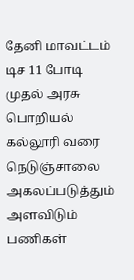தேனி மாவட்டம் டிச 11 போடி முதல் அரசு பொறியல் கல்லூரி வரை நெடுஞ்சாலை அகலப்படுத்தும் அளவிடும் பணிகள்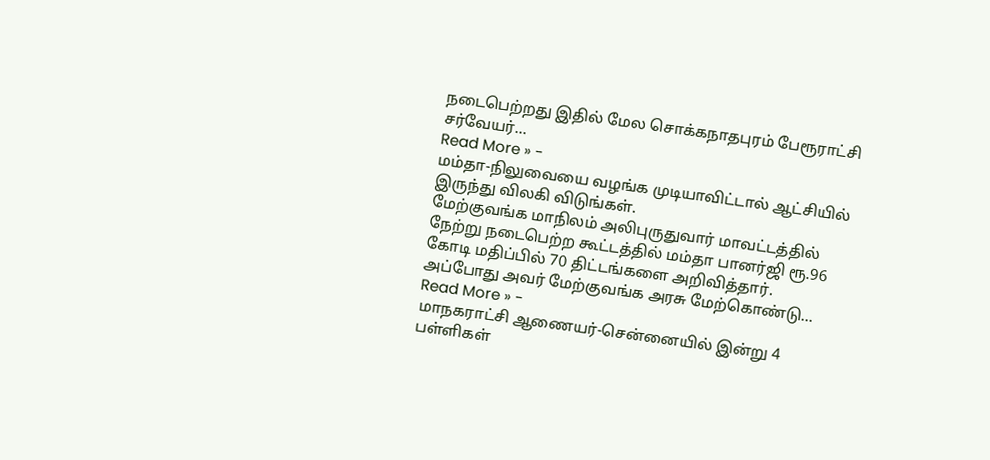நடைபெற்றது இதில் மேல சொக்கநாதபுரம் பேரூராட்சி சர்வேயர்…
Read More » -
மம்தா-நிலுவையை வழங்க முடியாவிட்டால் ஆட்சியில் இருந்து விலகி விடுங்கள்.
மேற்குவங்க மாநிலம் அலிபுருதுவார் மாவட்டத்தில் நேற்று நடைபெற்ற கூட்டத்தில் மம்தா பானர்ஜி ரூ.96 கோடி மதிப்பில் 70 திட்டங்களை அறிவித்தார். அப்போது அவர் மேற்குவங்க அரசு மேற்கொண்டு…
Read More » -
மாநகராட்சி ஆணையர்-சென்னையில் இன்று 4 பள்ளிகள்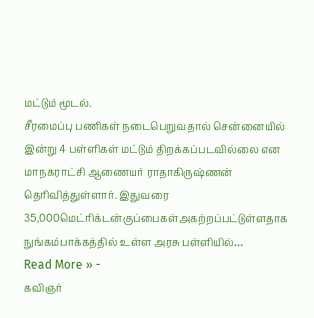மட்டும் மூடல்.
சீரமைப்பு பணிகள் நடைபெறுவதால் சென்னையில் இன்று 4 பள்ளிகள் மட்டும் திறக்கப்படவில்லை என மாநகராட்சி ஆணையர் ராதாகிருஷ்ணன் தெரிவித்துள்ளார். இதுவரை 35,000மெட்ரிக்டன்குப்பைகள்அகற்றப்பட்டுள்ளதாக நுங்கம்பாக்கத்தில் உள்ள அரசு பள்ளியில்…
Read More » -
கவிஞர்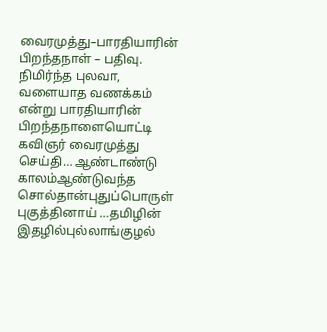வைரமுத்து–பாரதியாரின் பிறந்தநாள் – பதிவு.
நிமிர்ந்த புலவா, வளையாத வணக்கம் என்று பாரதியாரின் பிறந்தநாளையொட்டி கவிஞர் வைரமுத்து செய்தி… ஆண்டாண்டு காலம்ஆண்டுவந்த சொல்தான்புதுப்பொருள் புகுத்தினாய் …தமிழின் இதழில்புல்லாங்குழல்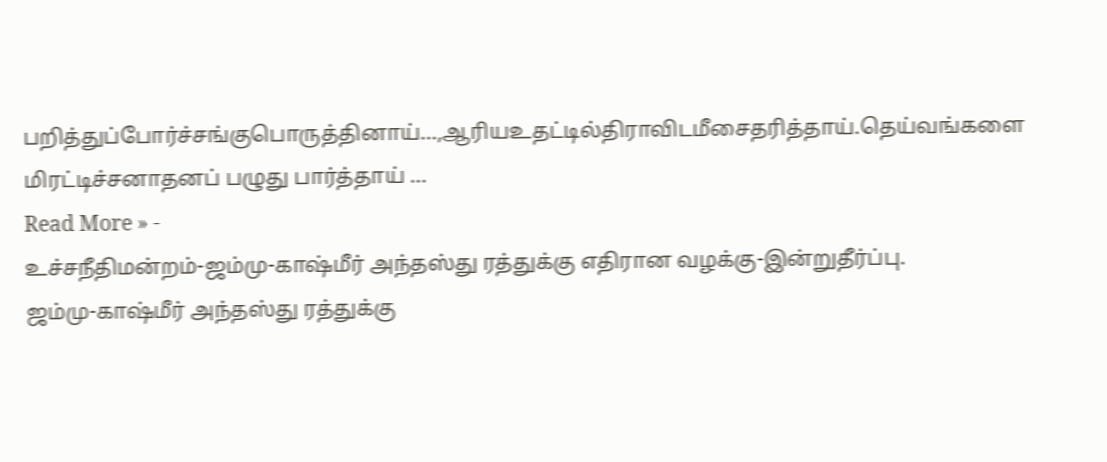பறித்துப்போர்ச்சங்குபொருத்தினாய்…,ஆரியஉதட்டில்திராவிடமீசைதரித்தாய்.தெய்வங்களை மிரட்டிச்சனாதனப் பழுது பார்த்தாய் …
Read More » -
உச்சநீதிமன்றம்-ஜம்மு-காஷ்மீர் அந்தஸ்து ரத்துக்கு எதிரான வழக்கு-இன்றுதீர்ப்பு.
ஜம்மு-காஷ்மீர் அந்தஸ்து ரத்துக்கு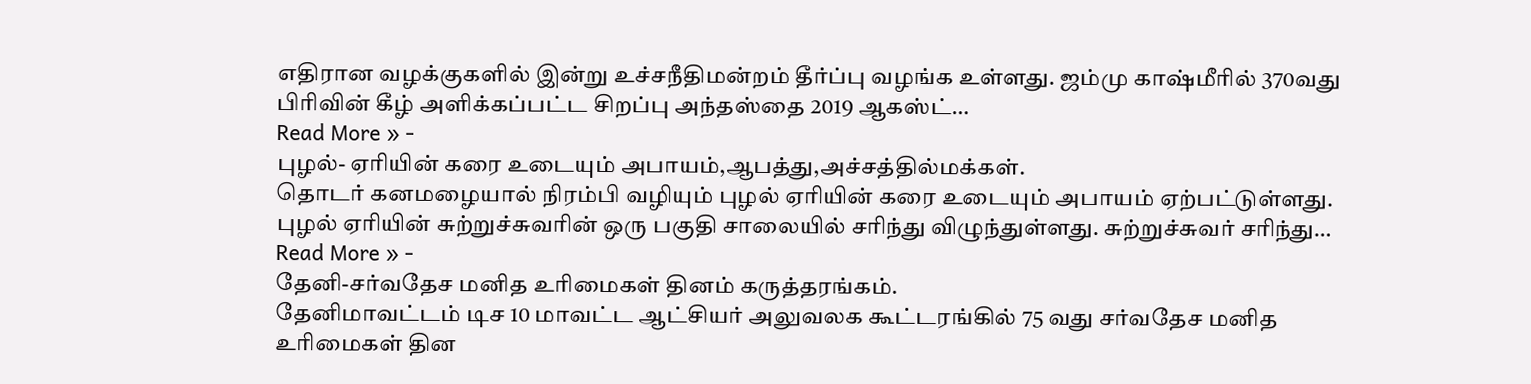எதிரான வழக்குகளில் இன்று உச்சநீதிமன்றம் தீர்ப்பு வழங்க உள்ளது. ஜம்மு காஷ்மீரில் 370வது பிரிவின் கீழ் அளிக்கப்பட்ட சிறப்பு அந்தஸ்தை 2019 ஆகஸ்ட்…
Read More » -
புழல்- ஏரியின் கரை உடையும் அபாயம்,ஆபத்து,அச்சத்தில்மக்கள்.
தொடர் கனமழையால் நிரம்பி வழியும் புழல் ஏரியின் கரை உடையும் அபாயம் ஏற்பட்டுள்ளது. புழல் ஏரியின் சுற்றுச்சுவரின் ஒரு பகுதி சாலையில் சரிந்து விழுந்துள்ளது. சுற்றுச்சுவர் சரிந்து…
Read More » -
தேனி-சர்வதேச மனித உரிமைகள் தினம் கருத்தரங்கம்.
தேனிமாவட்டம் டிச 10 மாவட்ட ஆட்சியர் அலுவலக கூட்டரங்கில் 75 வது சர்வதேச மனித உரிமைகள் தின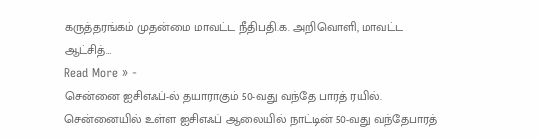கருத்தரங்கம் முதன்மை மாவட்ட நீதிபதி.க. அறிவொளி, மாவட்ட ஆட்சித்…
Read More » -
சென்னை ஐசிஎஃப்-ல் தயாராகும் 50-வது வந்தே பாரத் ரயில்.
சென்னையில் உள்ள ஐசிஎஃப் ஆலையில் நாட்டின் 50-வது வந்தேபாரத்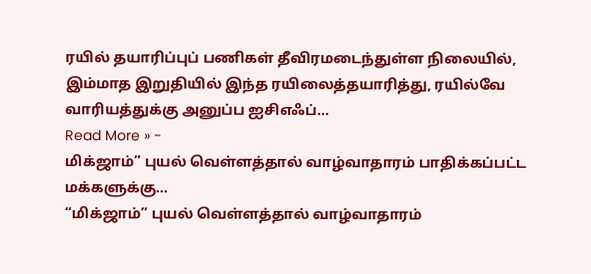ரயில் தயாரிப்புப் பணிகள் தீவிரமடைந்துள்ள நிலையில், இம்மாத இறுதியில் இந்த ரயிலைத்தயாரித்து, ரயில்வே வாரியத்துக்கு அனுப்ப ஐசிஎஃப்…
Read More » -
மிக்ஜாம்” புயல் வெள்ளத்தால் வாழ்வாதாரம் பாதிக்கப்பட்ட மக்களுக்கு…
“மிக்ஜாம்” புயல் வெள்ளத்தால் வாழ்வாதாரம்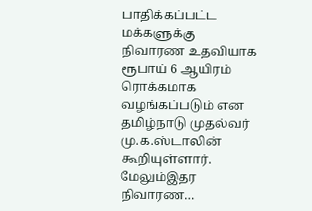பாதிக்கப்பட்ட மக்களுக்கு நிவாரண உதவியாக ரூபாய் 6 ஆயிரம் ரொக்கமாக வழங்கப்படும் என தமிழ்நாடு முதல்வர் மு.க.ஸ்டாலின் கூறியுள்ளார். மேலும்இதர நிவாரண…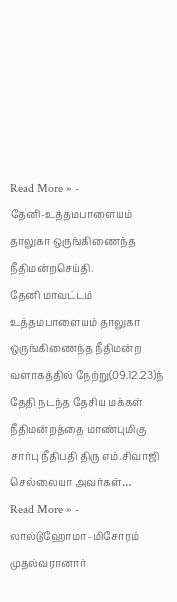Read More » -
தேனி-உத்தமபாளையம் தாலுகா ஒருங்கிணைந்த நீதிமன்றசெய்தி.
தேனி மாவட்டம் உத்தமபாளையம் தாலுகா ஒருங்கிணைந்த நீதிமன்ற வளாகத்தில் நேற்று(09.12.23)ந் தேதி நடந்த தேசிய மக்கள் நீதிமன்றத்தை மாண்புமிகு சார்பு நீதிபதி திரு எம்.சிவாஜி செல்லையா அவர்கள்…
Read More » -
லால்டுஹோமா–மிசோரம் முதல்வரானார்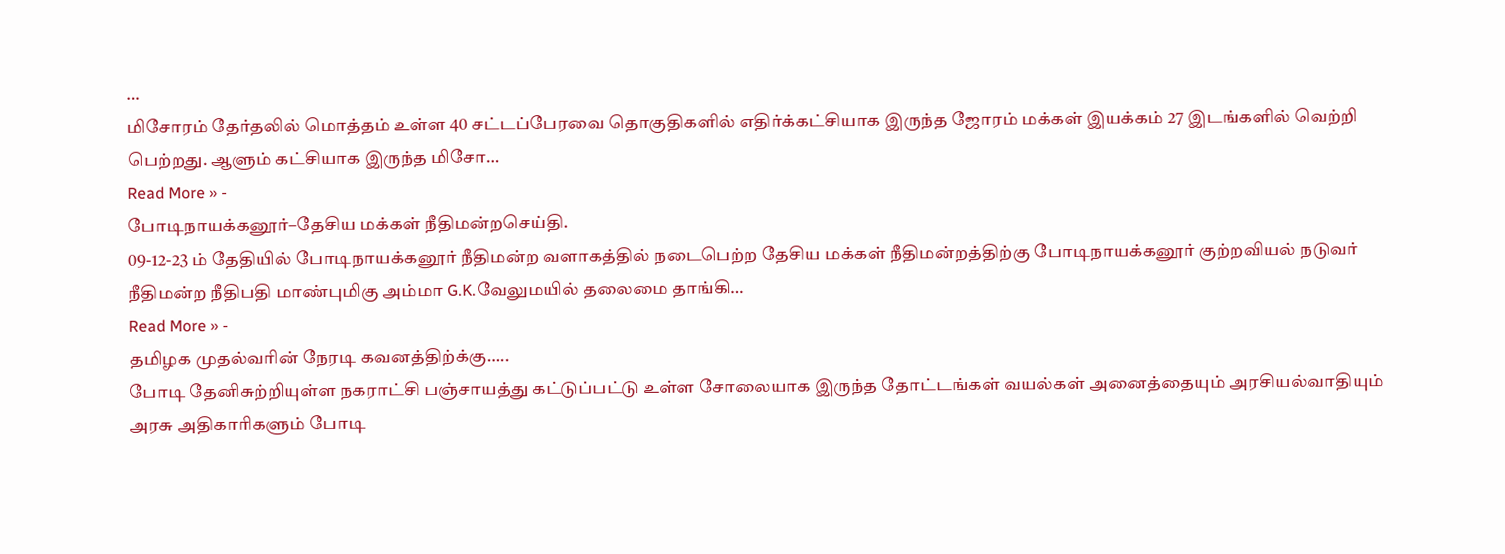…
மிசோரம் தேர்தலில் மொத்தம் உள்ள 40 சட்டப்பேரவை தொகுதிகளில் எதிர்க்கட்சியாக இருந்த ஜோரம் மக்கள் இயக்கம் 27 இடங்களில் வெற்றி பெற்றது. ஆளும் கட்சியாக இருந்த மிசோ…
Read More » -
போடிநாயக்கனூர்–தேசிய மக்கள் நீதிமன்றசெய்தி.
09-12-23 ம் தேதியில் போடிநாயக்கனூர் நீதிமன்ற வளாகத்தில் நடைபெற்ற தேசிய மக்கள் நீதிமன்றத்திற்கு போடிநாயக்கனூர் குற்றவியல் நடுவர் நீதிமன்ற நீதிபதி மாண்புமிகு அம்மா G.K.வேலுமயில் தலைமை தாங்கி…
Read More » -
தமிழக முதல்வரின் நேரடி கவனத்திற்க்கு…..
போடி தேனிசுற்றியுள்ள நகராட்சி பஞ்சாயத்து கட்டுப்பட்டு உள்ள சோலையாக இருந்த தோட்டங்கள் வயல்கள் அனைத்தையும் அரசியல்வாதியும் அரசு அதிகாரிகளும் போடி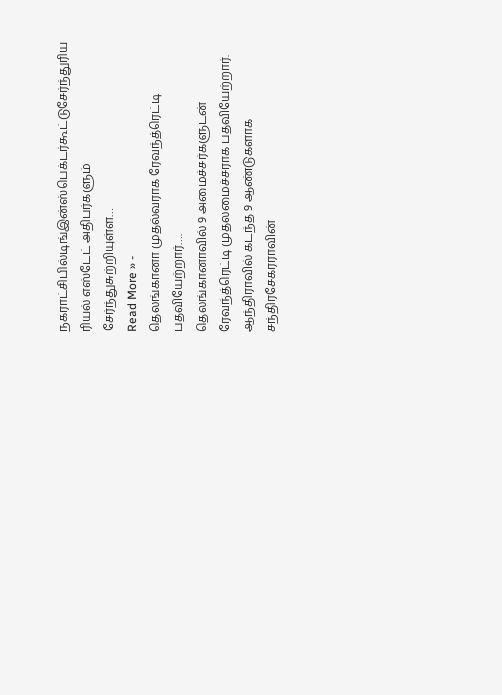நகராட்சிபில்டிங்இன்ஸ்பெக்டர்கூட்டுசேர்ந்துரிய ரியல் எஸ்டேட் அதிபர்களும் சேர்ந்துசுற்றியுள்ள…
Read More » -
தெலங்கானா முதல்வராக ரேவந்த்ரெட்டி பதவியேற்றார்….
தெலங்கானாவில் 9 அமைச்சர்களுடன் ரேவந்த்ரெட்டி முதலமைச்சராக பதவியேற்றார். ஆந்திராவில் கடந்த 9 ஆண்டுகளாக சந்திரசேகரராவின்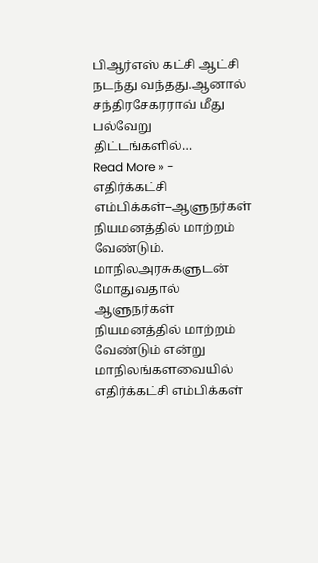பிஆர்எஸ் கட்சி ஆட்சி நடந்து வந்தது.ஆனால் சந்திரசேகரராவ் மீது பல்வேறு திட்டங்களில்…
Read More » -
எதிர்க்கட்சி எம்பிக்கள்–ஆளுநர்கள் நியமனத்தில் மாற்றம் வேண்டும்.
மாநிலஅரசுகளுடன் மோதுவதால் ஆளுநர்கள் நியமனத்தில் மாற்றம் வேண்டும் என்று மாநிலங்களவையில் எதிர்க்கட்சி எம்பிக்கள்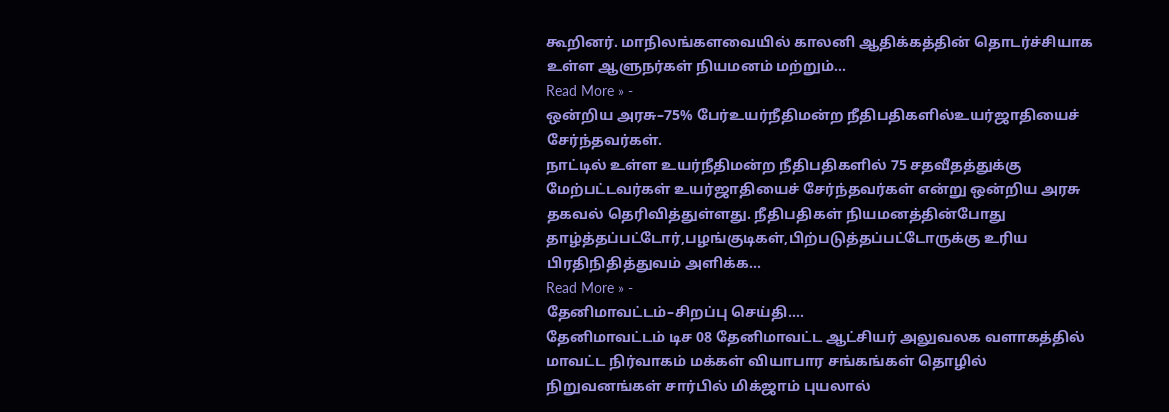கூறினர். மாநிலங்களவையில் காலனி ஆதிக்கத்தின் தொடர்ச்சியாக உள்ள ஆளுநர்கள் நியமனம் மற்றும்…
Read More » -
ஒன்றிய அரசு–75% பேர்உயர்நீதிமன்ற நீதிபதிகளில்உயர்ஜாதியைச் சேர்ந்தவர்கள்.
நாட்டில் உள்ள உயர்நீதிமன்ற நீதிபதிகளில் 75 சதவீதத்துக்கு மேற்பட்டவர்கள் உயர்ஜாதியைச் சேர்ந்தவர்கள் என்று ஒன்றிய அரசு தகவல் தெரிவித்துள்ளது. நீதிபதிகள் நியமனத்தின்போது தாழ்த்தப்பட்டோர்,பழங்குடிகள்,பிற்படுத்தப்பட்டோருக்கு உரிய பிரதிநிதித்துவம் அளிக்க…
Read More » -
தேனிமாவட்டம்–சிறப்பு செய்தி….
தேனிமாவட்டம் டிச 08 தேனிமாவட்ட ஆட்சியர் அலுவலக வளாகத்தில் மாவட்ட நிர்வாகம் மக்கள் வியாபார சங்கங்கள் தொழில் நிறுவனங்கள் சார்பில் மிக்ஜாம் புயலால்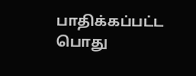பாதிக்கப்பட்ட பொது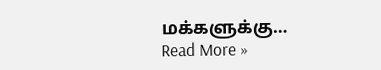மக்களுக்கு…
Read More »